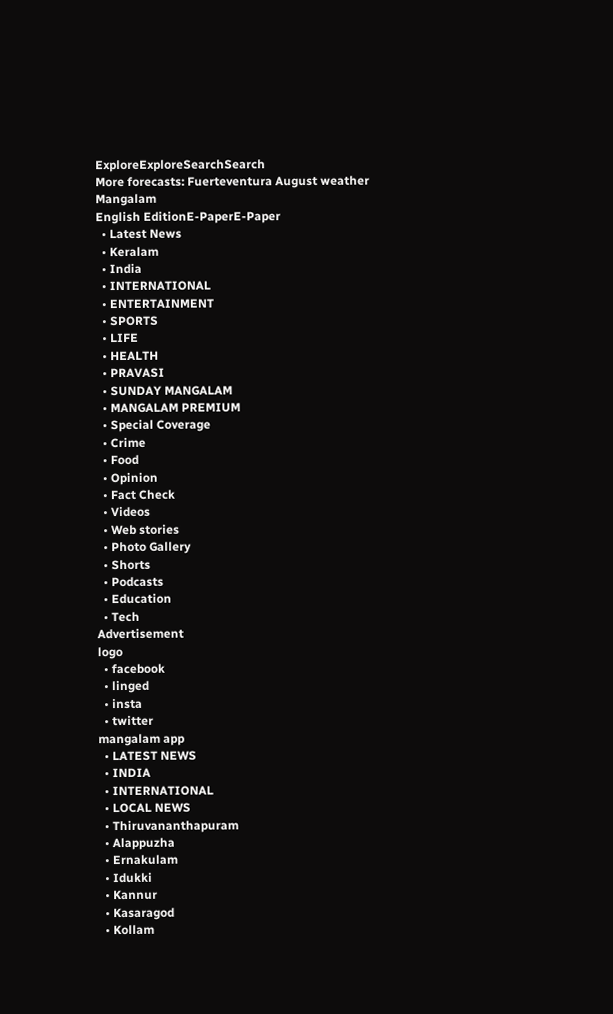ExploreExploreSearchSearch
More forecasts: Fuerteventura August weather
Mangalam
English EditionE-PaperE-Paper
  • Latest News
  • Keralam
  • India
  • INTERNATIONAL
  • ENTERTAINMENT
  • SPORTS
  • LIFE
  • HEALTH
  • PRAVASI
  • SUNDAY MANGALAM
  • MANGALAM PREMIUM
  • Special Coverage
  • Crime
  • Food
  • Opinion
  • Fact Check
  • Videos
  • Web stories
  • Photo Gallery
  • Shorts
  • Podcasts
  • Education
  • Tech
Advertisement
logo
  • facebook
  • linged
  • insta
  • twitter
mangalam app
  • LATEST NEWS
  • INDIA
  • INTERNATIONAL
  • LOCAL NEWS
  • Thiruvananthapuram
  • Alappuzha
  • Ernakulam
  • Idukki
  • Kannur
  • Kasaragod
  • Kollam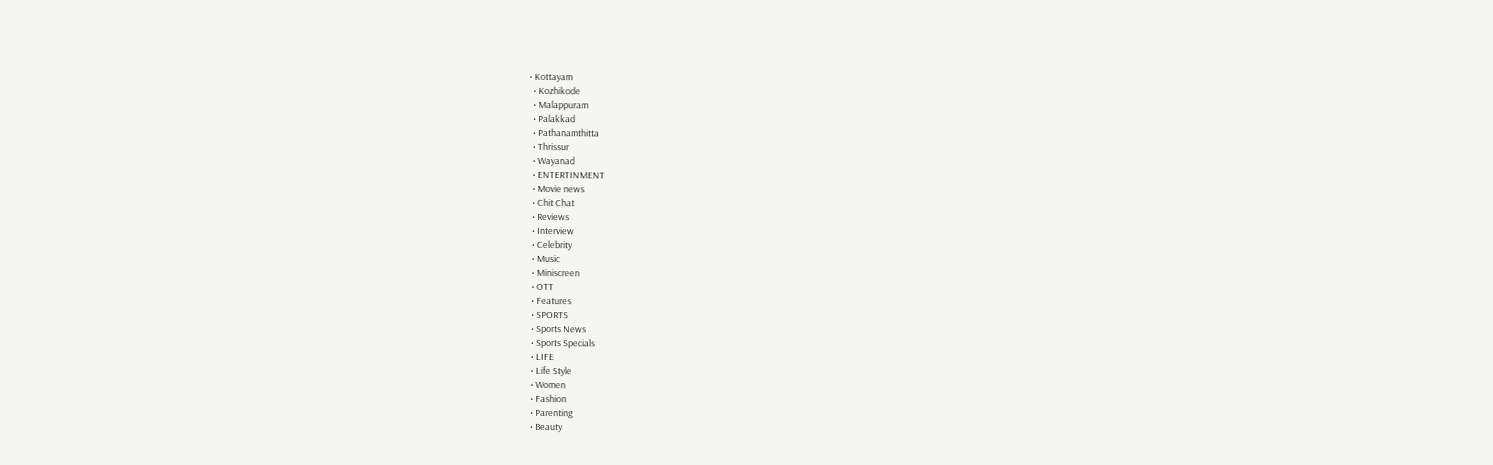• Kottayam
  • Kozhikode
  • Malappuram
  • Palakkad
  • Pathanamthitta
  • Thrissur
  • Wayanad
  • ENTERTINMENT
  • Movie news
  • Chit Chat
  • Reviews
  • Interview
  • Celebrity
  • Music
  • Miniscreen
  • OTT
  • Features
  • SPORTS
  • Sports News
  • Sports Specials
  • LIFE
  • Life Style
  • Women
  • Fashion
  • Parenting
  • Beauty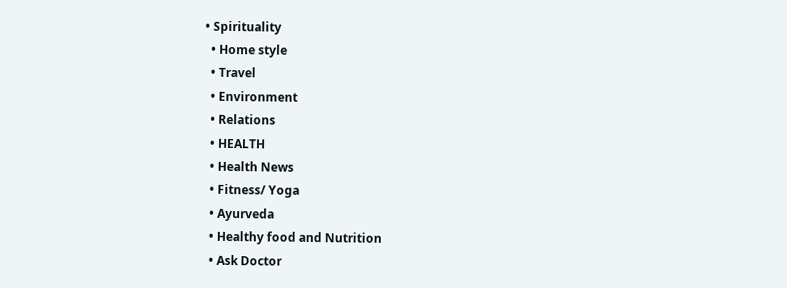• Spirituality
  • Home style
  • Travel
  • Environment
  • Relations
  • HEALTH
  • Health News
  • Fitness/ Yoga
  • Ayurveda
  • Healthy food and Nutrition
  • Ask Doctor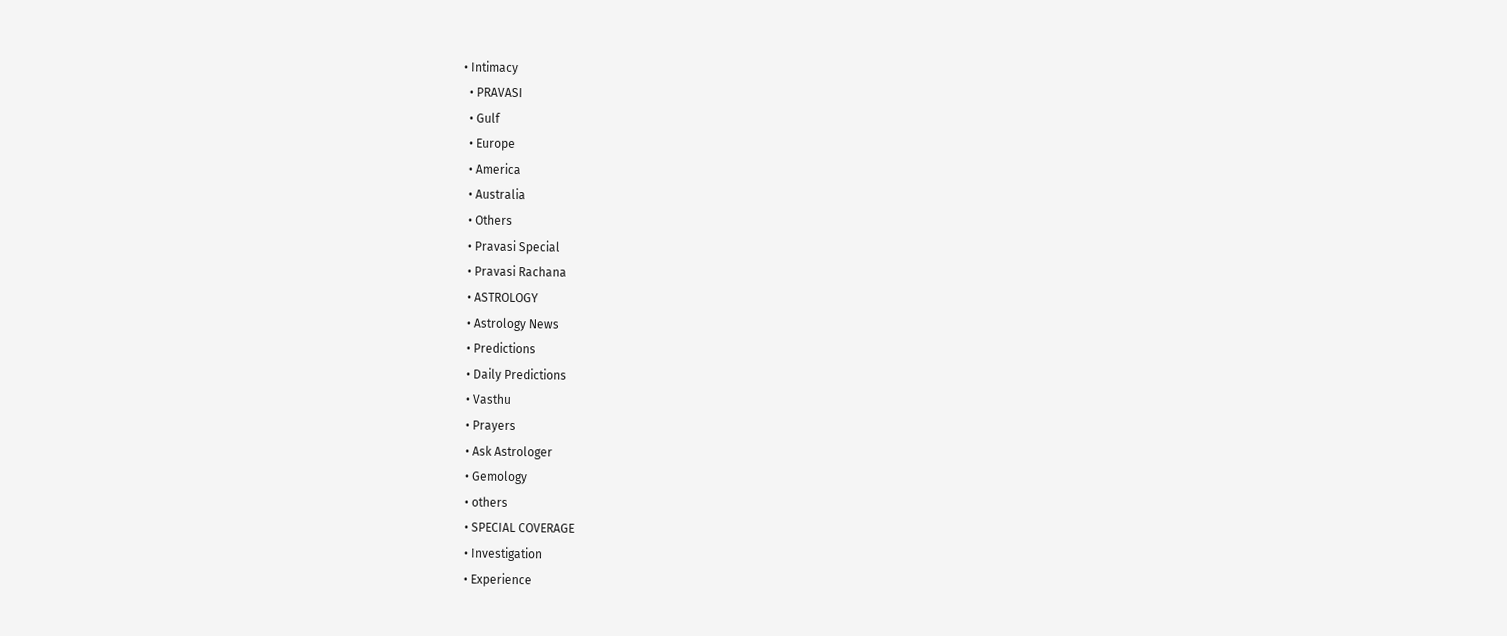• Intimacy
  • PRAVASI
  • Gulf
  • Europe
  • America
  • Australia
  • Others
  • Pravasi Special
  • Pravasi Rachana
  • ASTROLOGY
  • Astrology News
  • Predictions
  • Daily Predictions
  • Vasthu
  • Prayers
  • Ask Astrologer
  • Gemology
  • others
  • SPECIAL COVERAGE
  • Investigation
  • Experience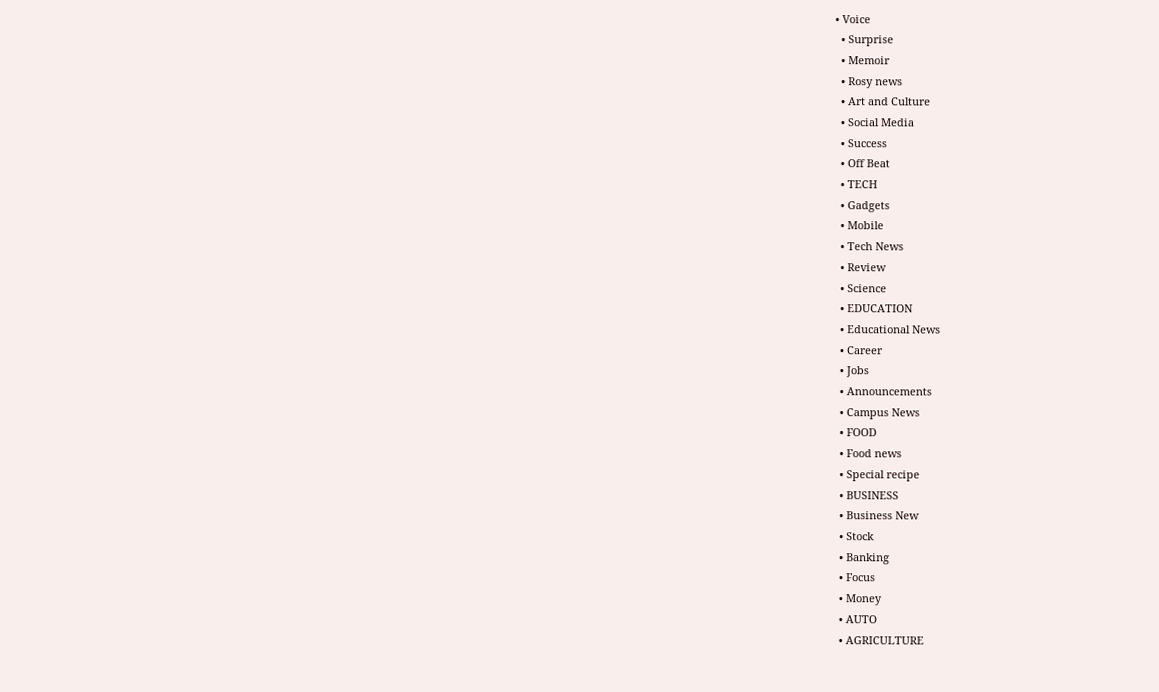• Voice
  • Surprise
  • Memoir
  • Rosy news
  • Art and Culture
  • Social Media
  • Success
  • Off Beat
  • TECH
  • Gadgets
  • Mobile
  • Tech News
  • Review
  • Science
  • EDUCATION
  • Educational News
  • Career
  • Jobs
  • Announcements
  • Campus News
  • FOOD
  • Food news
  • Special recipe
  • BUSINESS
  • Business New
  • Stock
  • Banking
  • Focus
  • Money
  • AUTO
  • AGRICULTURE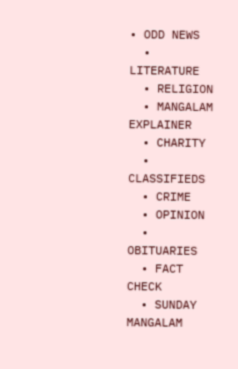• ODD NEWS
  • LITERATURE
  • RELIGION
  • MANGALAM EXPLAINER
  • CHARITY
  • CLASSIFIEDS
  • CRIME
  • OPINION
  • OBITUARIES
  • FACT CHECK
  • SUNDAY MANGALAM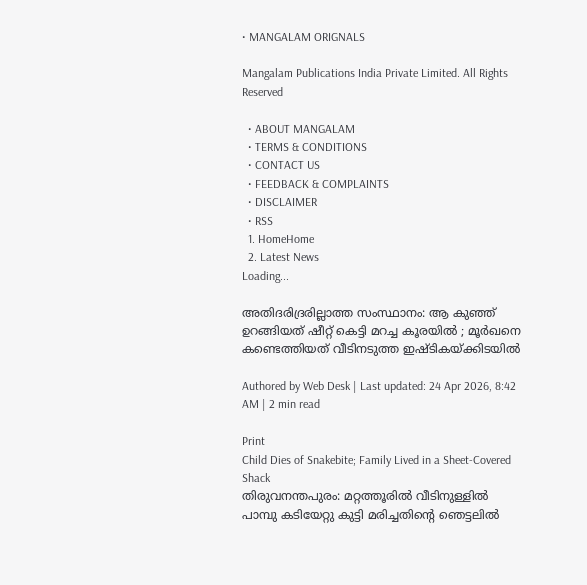• MANGALAM ORIGNALS

Mangalam Publications India Private Limited. All Rights Reserved

  • ABOUT MANGALAM
  • TERMS & CONDITIONS
  • CONTACT US
  • FEEDBACK & COMPLAINTS
  • DISCLAIMER
  • RSS
  1. HomeHome
  2. Latest News
Loading...

അതിദരിദ്രരില്ലാത്ത സംസ്ഥാനം: ആ കുഞ്ഞ് ഉറങ്ങിയത് ഷീറ്റ് കെട്ടി മറച്ച കൂരയില്‍ ; മൂര്‍ഖനെ കണ്ടെത്തിയത് വീടിനടുത്ത ഇഷ്ടികയ്ക്കിടയില്‍

Authored by Web Desk | Last updated: 24 Apr 2026, 8:42 AM | 2 min read

Print
Child Dies of Snakebite; Family Lived in a Sheet-Covered Shack
തിരുവനന്തപുരം: മറ്റത്തൂരില്‍ വീടിനുള്ളില്‍ പാമ്പു കടിയേറ്റു കുട്ടി മരിച്ചതിന്റെ ഞെട്ടലില്‍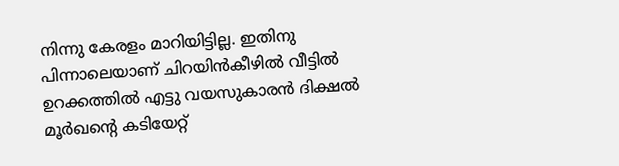നിന്നു കേരളം മാറിയിട്ടില്ല. ഇതിനു പിന്നാലെയാണ് ചിറയിന്‍കീഴില്‍ വീട്ടില്‍ ഉറക്കത്തില്‍ എട്ടു വയസുകാരന്‍ ദിക്ഷല്‍ മൂര്‍ഖന്റെ കടിയേറ്റ്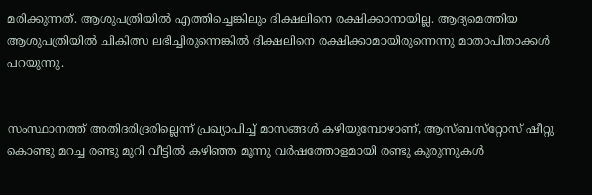മരിക്കുന്നത്. ആശുപത്രിയില്‍ എത്തിച്ചെങ്കിലും ദിക്ഷലിനെ രക്ഷിക്കാനായില്ല. ആദ്യമെത്തിയ ആശുപത്രിയില്‍ ചികിത്സ ലഭിച്ചിരുന്നെങ്കില്‍ ദിക്ഷലിനെ രക്ഷിക്കാമായിരുന്നെന്നു മാതാപിതാക്കള്‍ പറയുന്നു.


സംസ്ഥാനത്ത് അതിദരിദ്രരില്ലെന്ന് പ്രഖ്യാപിച്ച് മാസങ്ങള്‍ കഴിയുമ്പോഴാണ്, ആസ്ബസ്‌റ്റോസ് ഷീറ്റു കൊണ്ടു മറച്ച രണ്ടു മുറി വീട്ടില്‍ കഴിഞ്ഞ മൂന്നു വര്‍ഷത്തോളമായി രണ്ടു കുരുന്നുകള്‍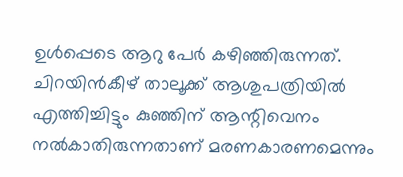ഉള്‍പ്പെടെ ആറു പേര്‍ കഴിഞ്ഞിരുന്നത്. ചിറയിന്‍കീഴ് താലൂക്ക് ആശുപത്രിയില്‍ എത്തിച്ചിട്ടും കുഞ്ഞിന് ആന്റിവെനം നല്‍കാതിരുന്നതാണ് മരണകാരണമെന്നും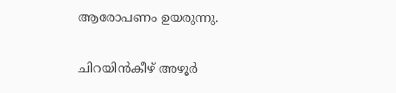ആരോപണം ഉയരുന്നു.


ചിറയിന്‍കീഴ് അഴൂര്‍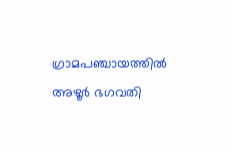ഗ്രാമപഞ്ചായത്തില്‍ അഴൂര്‍ ഭഗവതി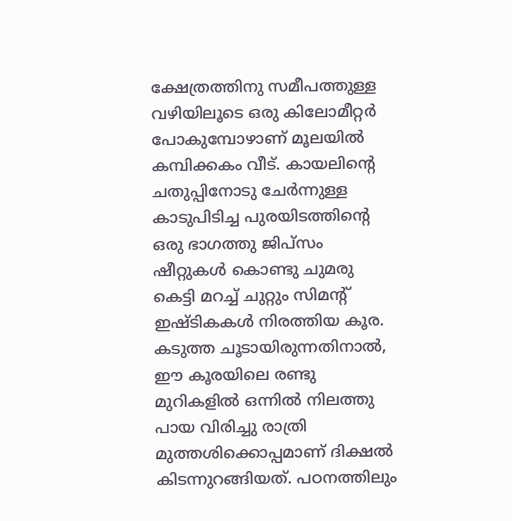ക്ഷേത്രത്തിനു സമീപത്തുള്ള വഴിയിലൂടെ ഒരു കിലോമീറ്റര്‍ പോകുമ്പോഴാണ് മൂലയില്‍ കമ്പിക്കകം വീട്. കായലിന്റെ ചതുപ്പിനോടു ചേര്‍ന്നുള്ള കാടുപിടിച്ച പുരയിടത്തിന്റെ ഒരു ഭാഗത്തു ജിപ്‌സം ഷീറ്റുകള്‍ കൊണ്ടു ചുമരു കെട്ടി മറച്ച് ചുറ്റും സിമന്റ് ഇഷ്ടികകള്‍ നിരത്തിയ കൂര. കടുത്ത ചൂടായിരുന്നതിനാല്‍, ഈ കൂരയിലെ രണ്ടു മുറികളില്‍ ഒന്നില്‍ നിലത്തു പായ വിരിച്ചു രാത്രി മുത്തശിക്കൊപ്പമാണ് ദിക്ഷല്‍ കിടന്നുറങ്ങിയത്. പഠനത്തിലും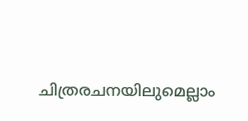ചിത്രരചനയിലുമെല്ലാം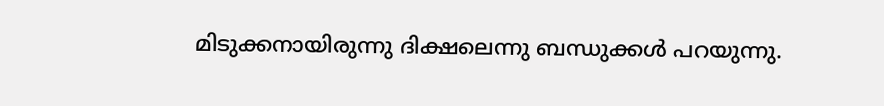മിടുക്കനായിരുന്നു ദിക്ഷലെന്നു ബന്ധുക്കള്‍ പറയുന്നു.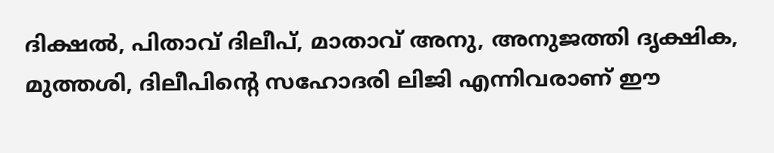ദിക്ഷല്‍, പിതാവ് ദിലീപ്, മാതാവ് അനു, അനുജത്തി ദൃക്ഷിക, മുത്തശി, ദിലീപിന്റെ സഹോദരി ലിജി എന്നിവരാണ് ഈ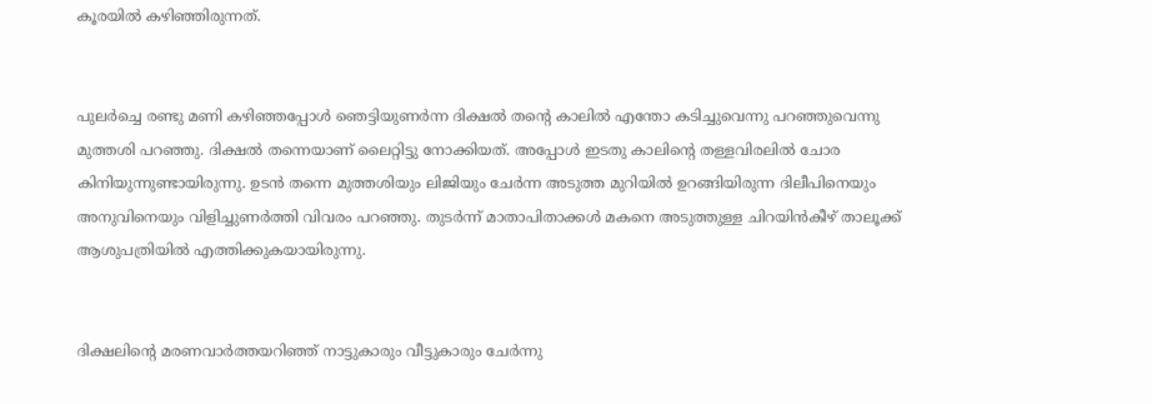കൂരയില്‍ കഴിഞ്ഞിരുന്നത്.


പുലര്‍ച്ചെ രണ്ടു മണി കഴിഞ്ഞപ്പോള്‍ ഞെട്ടിയുണര്‍ന്ന ദിക്ഷല്‍ തന്റെ കാലില്‍ എന്തോ കടിച്ചുവെന്നു പറഞ്ഞുവെന്നു മുത്തശി പറഞ്ഞു. ദിക്ഷല്‍ തന്നെയാണ് ലൈറ്റിട്ടു നോക്കിയത്. അപ്പോള്‍ ഇടതു കാലിന്റെ തള്ളവിരലില്‍ ചോര കിനിയുന്നുണ്ടായിരുന്നു. ഉടന്‍ തന്നെ മുത്തശിയും ലിജിയും ചേര്‍ന്ന അടുത്ത മുറിയില്‍ ഉറങ്ങിയിരുന്ന ദിലീപിനെയും അനുവിനെയും വിളിച്ചുണര്‍ത്തി വിവരം പറഞ്ഞു. തുടര്‍ന്ന് മാതാപിതാക്കള്‍ മകനെ അടുത്തുള്ള ചിറയിന്‍കീഴ് താലൂക്ക് ആശുപത്രിയില്‍ എത്തിക്കുകയായിരുന്നു.


ദിക്ഷലിന്റെ മരണവാര്‍ത്തയറിഞ്ഞ് നാട്ടുകാരും വീട്ടുകാരും ചേര്‍ന്നു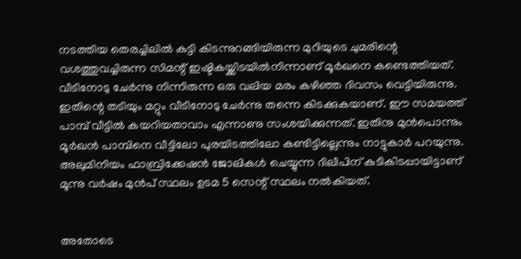നടത്തിയ തെരച്ചിലില്‍ കുട്ടി കിടന്നുറങ്ങിയിരുന്ന മുറിയുടെ ചുമരിന്റെ വശത്തുവച്ചിരുന്ന സിമന്റ് ഇഷ്ടികയ്ക്കിടയില്‍നിന്നാണ് മൂര്‍ഖനെ കണ്ടെത്തിയത്. വീടിനോടു ചേര്‍ന്നു നിന്നിരുന്ന ഒരു വലിയ മരം കഴിഞ്ഞ ദിവസം വെട്ടിയിരുന്നു. ഇതിന്റെ തടിയും മറ്റും വീടിനോടു ചേര്‍ന്നു തന്നെ കിടക്കുകയാണ്. ഈ സമയത്ത് പാമ്പ് വീട്ടില്‍ കയറിയതാവാം എന്നാണു സംശയിക്കുന്നത്. ഇതിനു മുന്‍പൊന്നും മൂര്‍ഖന്‍ പാമ്പിനെ വീട്ടിലോ പുരയിടത്തിലോ കണ്ടിട്ടില്ലെന്നും നാട്ടുകാര്‍ പറയുന്നു. അലുമിനിയം ഫാബ്രിക്കേഷന്‍ ജോലികള്‍ ചെയ്യുന്ന ദിലീപിന് കുടികിടപ്പായിട്ടാണ് മൂന്നു വര്‍ഷം മുന്‍പ് സ്ഥലം ഉടമ 5 സെന്റ് സ്ഥലം നല്‍കിയത്.


അതോടെ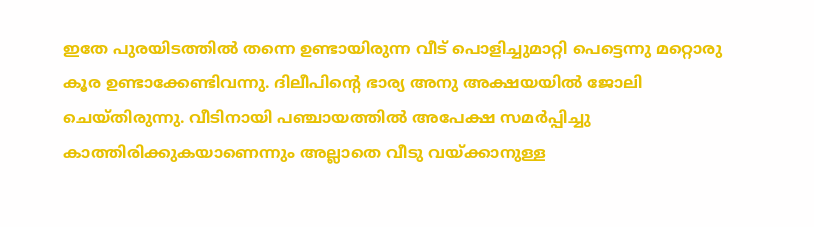ഇതേ പുരയിടത്തില്‍ തന്നെ ഉണ്ടായിരുന്ന വീട് പൊളിച്ചുമാറ്റി പെട്ടെന്നു മറ്റൊരു കൂര ഉണ്ടാക്കേണ്ടിവന്നു. ദിലീപിന്റെ ഭാര്യ അനു അക്ഷയയില്‍ ജോലി ചെയ്തിരുന്നു. വീടിനായി പഞ്ചായത്തില്‍ അപേക്ഷ സമര്‍പ്പിച്ചു കാത്തിരിക്കുകയാണെന്നും അല്ലാതെ വീടു വയ്ക്കാനുള്ള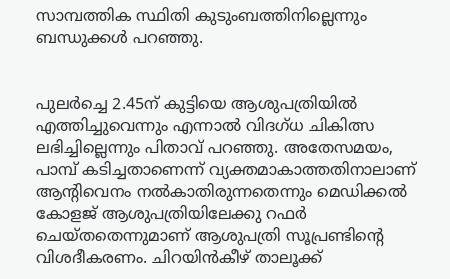സാമ്പത്തിക സ്ഥിതി കുടുംബത്തിനില്ലെന്നും ബന്ധുക്കള്‍ പറഞ്ഞു.


പുലര്‍ച്ചെ 2.45ന് കുട്ടിയെ ആശുപത്രിയില്‍ എത്തിച്ചുവെന്നും എന്നാല്‍ വിദഗ്ധ ചികിത്സ ലഭിച്ചില്ലെന്നും പിതാവ് പറഞ്ഞു. അതേസമയം, പാമ്പ് കടിച്ചതാണെന്ന് വ്യക്തമാകാത്തതിനാലാണ് ആന്റിവെനം നല്‍കാതിരുന്നതെന്നും മെഡിക്കല്‍ കോളജ് ആശുപത്രിയിലേക്കു റഫര്‍ ചെയ്തതെന്നുമാണ് ആശുപത്രി സൂപ്രണ്ടിന്റെ വിശദീകരണം. ചിറയിന്‍കീഴ് താലൂക്ക്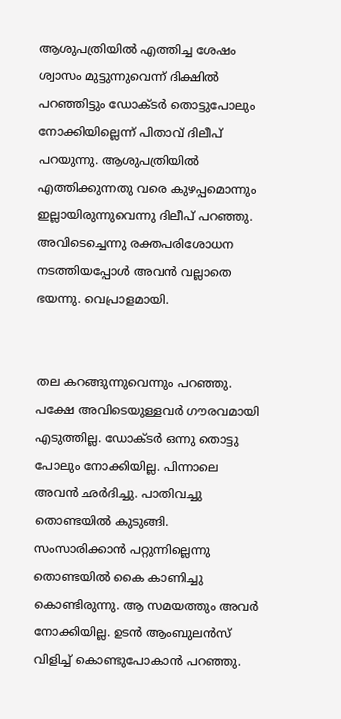ആശുപത്രിയില്‍ എത്തിച്ച ശേഷം ശ്വാസം മുട്ടുന്നുവെന്ന് ദിക്ഷില്‍ പറഞ്ഞിട്ടും ഡോക്ടര്‍ തൊട്ടുപോലും നോക്കിയില്ലെന്ന് പിതാവ് ദിലീപ് പറയുന്നു. ആശുപത്രിയില്‍ എത്തിക്കുന്നതു വരെ കുഴപ്പമൊന്നും ഇല്ലായിരുന്നുവെന്നു ദിലീപ് പറഞ്ഞു. അവിടെച്ചെന്നു രക്തപരിശോധന നടത്തിയപ്പോള്‍ അവന്‍ വല്ലാതെ ഭയന്നു. വെപ്രാളമായി.


തല കറങ്ങുന്നുവെന്നും പറഞ്ഞു. പക്ഷേ അവിടെയുള്ളവര്‍ ഗൗരവമായി എടുത്തില്ല. ഡോക്ടര്‍ ഒന്നു തൊട്ടു പോലും നോക്കിയില്ല. പിന്നാലെ അവന്‍ ഛര്‍ദിച്ചു. പാതിവച്ചു തൊണ്ടയില്‍ കുടുങ്ങി. സംസാരിക്കാന്‍ പറ്റുന്നില്ലെന്നു തൊണ്ടയില്‍ കൈ കാണിച്ചു കൊണ്ടിരുന്നു. ആ സമയത്തും അവര്‍ നോക്കിയില്ല. ഉടന്‍ ആംബുലന്‍സ് വിളിച്ച് കൊണ്ടുപോകാന്‍ പറഞ്ഞു.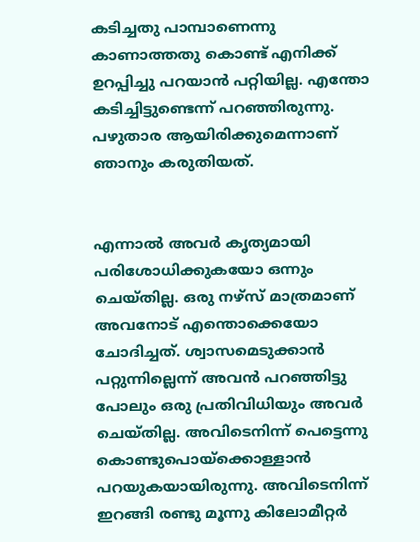കടിച്ചതു പാമ്പാണെന്നു കാണാത്തതു കൊണ്ട് എനിക്ക് ഉറപ്പിച്ചു പറയാന്‍ പറ്റിയില്ല. എന്തോ കടിച്ചിട്ടുണ്ടെന്ന് പറഞ്ഞിരുന്നു. പഴുതാര ആയിരിക്കുമെന്നാണ് ഞാനും കരുതിയത്.


എന്നാല്‍ അവര്‍ കൃത്യമായി പരിശോധിക്കുകയോ ഒന്നും ചെയ്തില്ല. ഒരു നഴ്‌സ് മാത്രമാണ് അവനോട് എന്തൊക്കെയോ ചോദിച്ചത്. ശ്വാസമെടുക്കാന്‍ പറ്റുന്നില്ലെന്ന് അവന്‍ പറഞ്ഞിട്ടു പോലും ഒരു പ്രതിവിധിയും അവര്‍ ചെയ്തില്ല. അവിടെനിന്ന് പെട്ടെന്നു കൊണ്ടുപൊയ്‌ക്കൊള്ളാന്‍ പറയുകയായിരുന്നു. അവിടെനിന്ന് ഇറങ്ങി രണ്ടു മൂന്നു കിലോമീറ്റര്‍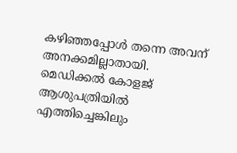കഴിഞ്ഞപ്പോള്‍ തന്നെ അവന് അനക്കമില്ലാതായി. മെഡിക്കല്‍ കോളജ് ആശുപത്രിയില്‍ എത്തിച്ചെങ്കിലും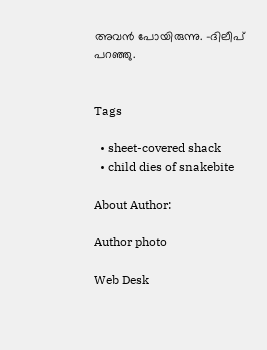അവന്‍ പോയിരുന്നു. -ദിലീപ് പറഞ്ഞു.


Tags

  • sheet-covered shack
  • child dies of snakebite

About Author:

Author photo

Web Desk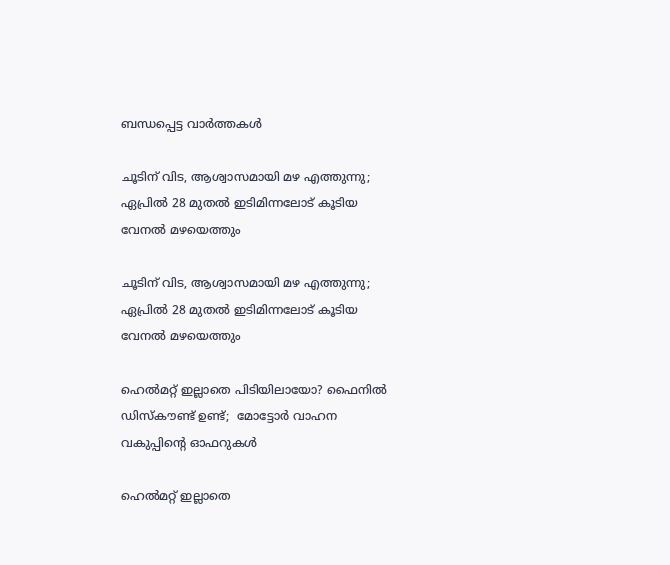ബന്ധപ്പെട്ട വാർത്തകൾ

ചൂടിന് വിട, ആശ്വാസമായി മഴ എത്തുന്നു; ഏപ്രിൽ 28 മുതൽ ഇടിമിന്നലോട് കൂടിയ വേനൽ മഴയെത്തും

ചൂടിന് വിട, ആശ്വാസമായി മഴ എത്തുന്നു; ഏപ്രിൽ 28 മുതൽ ഇടിമിന്നലോട് കൂടിയ വേനൽ മഴയെത്തും

ഹെൽമറ്റ് ഇല്ലാതെ പിടിയിലായോ? ഫൈനിൽ ഡിസ്‌കൗണ്ട് ഉണ്ട്;  മോട്ടോർ വാഹന വകുപ്പിന്റെ ഓഫറുകൾ

ഹെൽമറ്റ് ഇല്ലാതെ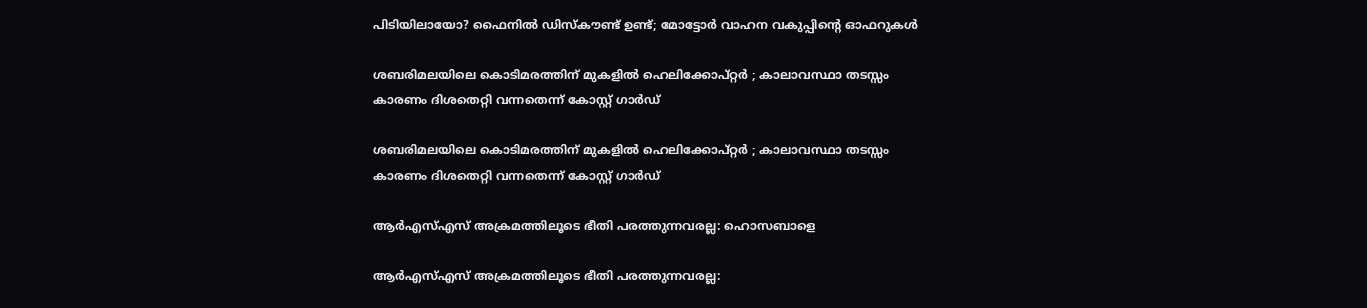പിടിയിലായോ? ഫൈനിൽ ഡിസ്‌കൗണ്ട് ഉണ്ട്; മോട്ടോർ വാഹന വകുപ്പിന്റെ ഓഫറുകൾ

ശബരിമലയിലെ കൊടിമരത്തിന് മുകളില്‍ ഹെലിക്കോപ്റ്റര്‍ ; കാലാവസ്ഥാ തടസ്സം കാരണം ദിശതെറ്റി വന്നതെന്ന് കോസ്റ്റ് ഗാര്‍ഡ്

ശബരിമലയിലെ കൊടിമരത്തിന് മുകളില്‍ ഹെലിക്കോപ്റ്റര്‍ ; കാലാവസ്ഥാ തടസ്സം കാരണം ദിശതെറ്റി വന്നതെന്ന് കോസ്റ്റ് ഗാര്‍ഡ്

ആർഎസ്‌എസ് അക്രമത്തിലൂടെ ഭീതി പരത്തുന്നവരല്ല: ഹൊസബാളെ

ആർഎസ്‌എസ് അക്രമത്തിലൂടെ ഭീതി പരത്തുന്നവരല്ല: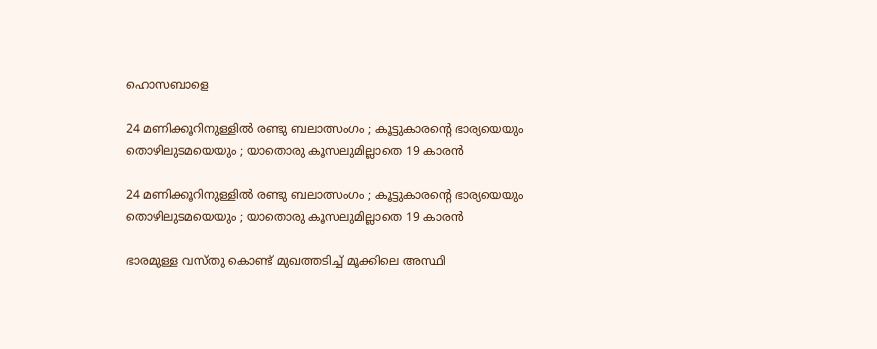ഹൊസബാളെ

24 മണിക്കൂറിനുള്ളില്‍ രണ്ടു ബലാത്സംഗം ; കൂട്ടുകാരന്റെ ഭാര്യയെയും തൊഴിലുടമയെയും ; യാതൊരു കൂസലുമില്ലാതെ 19 കാരന്‍

24 മണിക്കൂറിനുള്ളില്‍ രണ്ടു ബലാത്സംഗം ; കൂട്ടുകാരന്റെ ഭാര്യയെയും തൊഴിലുടമയെയും ; യാതൊരു കൂസലുമില്ലാതെ 19 കാരന്‍

ഭാരമുള്ള വസ്തു കൊണ്ട് മുഖത്തടിച്ച് മൂക്കിലെ അസ്ഥി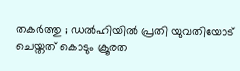തകര്‍ത്തു ; ഡല്‍ഹിയില്‍ പ്രതി യുവതിയോട് ചെയ്തത് കൊടും ക്രൂരത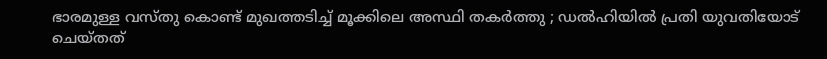ഭാരമുള്ള വസ്തു കൊണ്ട് മുഖത്തടിച്ച് മൂക്കിലെ അസ്ഥി തകര്‍ത്തു ; ഡല്‍ഹിയില്‍ പ്രതി യുവതിയോട് ചെയ്തത്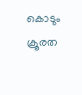കൊടും ക്രൂരത